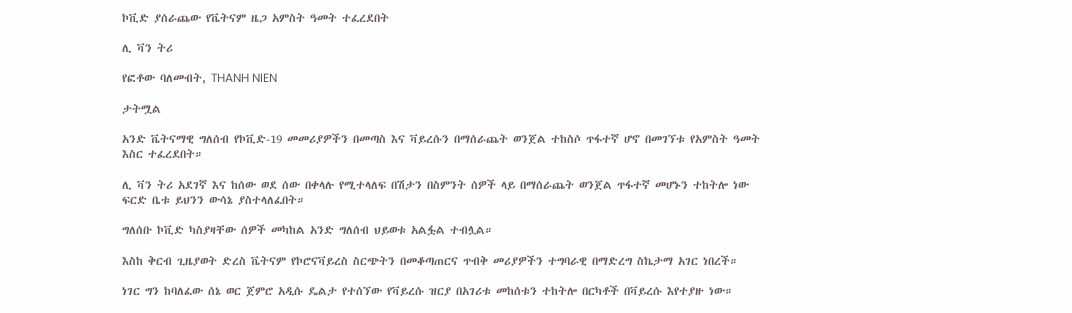ኮቪድ ያሰራጨው የቬትናም ዜጋ አምስት ዓመት ተፈረደበት

ሊ ቫን ትሪ

የፎቶው ባለመብት, THANH NIEN

ታትሟል

አንድ ቬትናማዊ ግለሰብ የኮቪድ-19 መመሪያዎችን በመጣስ እና ቫይረሱን በማሰራጨት ወንጀል ተከስሶ ጥፋተኛ ሆኖ በመገኘቱ የአምስት ዓመት እስር ተፈረደበት።

ሊ ቫን ትሪ አደገኛ እና ከሰው ወደ ሰው በቀላሉ የሚተላለፍ በሽታን በስምንት ሰዎች ላይ በማሰራጨት ወንጀል ጥፋተኛ መሆኑን ተከትሎ ነው ፍርድ ቤቱ ይህንን ውሳኔ ያስተላለፈበት።

ግለሰቡ ኮቪድ ካስያዛቸው ሰዎች መካከል አንድ ግለሰብ ህይወቱ አልፏል ተብሏል።

እስከ ቅርብ ጊዜያወት ድረስ ቬትናም የኮሮናቫይረስ ስርጭትን በመቆጣጠርና ጥብቅ መሪያዎችን ተግባራዊ በማድረግ ስኬታማ አገር ነበረች።

ነገር ግን ከባለፈው ሰኔ ወር ጀምሮ አዲሱ ዴልታ የተሰኘው የቫይረሱ ዝርያ በአገሪቱ መከሰቱን ተከትሎ በርካቶች በቫይረሱ እየተያዙ ነው።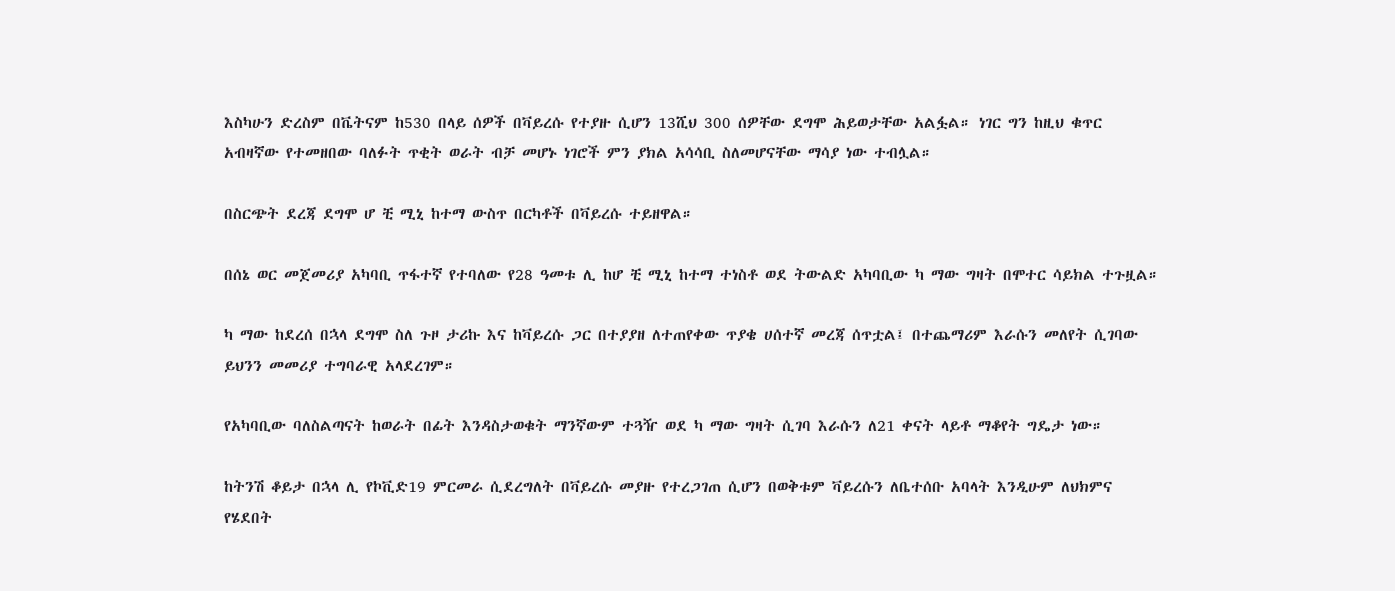እስካሁን ድረስም በቬትናም ከ530 በላይ ሰዎች በቫይረሱ የተያዙ ሲሆን 13ሺህ 300 ሰዎቸው ደግሞ ሕይወታቸው አልፏል። ነገር ግን ከዚህ ቁጥር አብዛኛው የተመዘበው ባለፉት ጥቂት ወራት ብቻ መሆኑ ነገሮች ምን ያክል አሳሳቢ ስለመሆናቸው ማሳያ ነው ተብሏል።

በስርጭት ደረጃ ደግሞ ሆ ቺ ሚኒ ከተማ ውስጥ በርካቶች በቫይረሱ ተይዘዋል።

በሰኔ ወር መጀመሪያ አካባቢ ጥፋተኛ የተባለው የ28 ዓመቱ ሊ ከሆ ቺ ሚኒ ከተማ ተነስቶ ወደ ትውልድ አካባቢው ካ ማው ግዛት በሞተር ሳይክል ተጉዟል።

ካ ማው ከደረሰ በኋላ ደግሞ ስለ ጉዞ ታሪኩ እና ከቫይረሱ ጋር በተያያዘ ለተጠየቀው ጥያቄ ሀሰተኛ መረጃ ሰጥቷል፤ በተጨማሪም እራሱን መለየት ሲገባው ይህንን መመሪያ ተግባራዊ አላደረገም።

የአካባቢው ባለስልጣናት ከወራት በፊት እንዳስታወቁት ማንኛውም ተጓዥ ወደ ካ ማው ግዛት ሲገባ እራሱን ለ21 ቀናት ላይቶ ማቆየት ግዴታ ነው።

ከትንሽ ቆይታ በኋላ ሊ የኮቪድ19 ምርመራ ሲደረግለት በቫይረሱ መያዙ የተረጋገጠ ሲሆን በወቅቱም ቫይረሱን ለቤተሰቡ አባላት እንዲሁም ለህክምና የሄደበት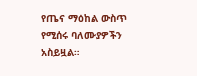የጤና ማዕከል ውስጥ የሚሰሩ ባለሙያዎችን አስይዟል።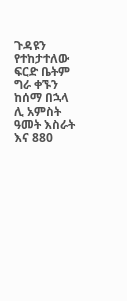ጉዳዩን የተከታተለው ፍርድ ቤትም ግራ ቀኙን ከሰማ በኋላ ሊ አምስት ዓመት እስራት እና 880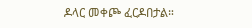ዶላር መቀጮ ፈርዶበታል።